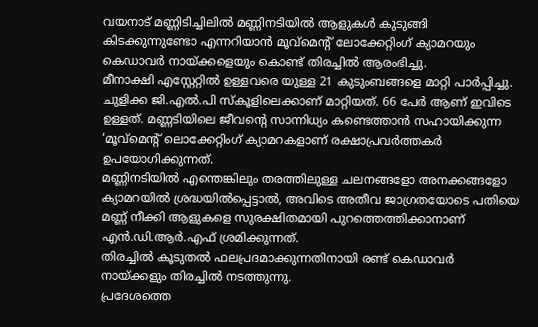വയനാട് മണ്ണിടിച്ചിലിൽ മണ്ണിനടിയിൽ ആളുകൾ കുടുങ്ങി കിടക്കുന്നുണ്ടോ എന്നറിയാൻ മൂവ്മെന്റ് ലോക്കേറ്റിംഗ് ക്യാമറയും കെഡാവർ നായ്ക്കളെയും കൊണ്ട് തിരച്ചിൽ ആരംഭിച്ചു.
മീനാക്ഷി എസ്റ്റേറ്റിൽ ഉള്ളവരെ യുള്ള 21 കുടുംബങ്ങളെ മാറ്റി പാർപ്പിച്ചു. ചുളിക്ക ജി.എൽ.പി സ്കൂളിലെക്കാണ് മാറ്റിയത്. 66 പേർ ആണ് ഇവിടെ ഉള്ളത്. മണ്ണടിയിലെ ജീവന്റെ സാന്നിധ്യം കണ്ടെത്താൻ സഹായിക്കുന്ന ‘മൂവ്മെന്റ് ലൊക്കേറ്റിംഗ് ക്യാമറകളാണ് രക്ഷാപ്രവർത്തകർ ഉപയോഗിക്കുന്നത്.
മണ്ണിനടിയിൽ എന്തെങ്കിലും തരത്തിലുള്ള ചലനങ്ങളോ അനക്കങ്ങളോ ക്യാമറയിൽ ശ്രദ്ധയിൽപ്പെട്ടാൽ, അവിടെ അതീവ ജാഗ്രതയോടെ പതിയെ മണ്ണ് നീക്കി ആളുകളെ സുരക്ഷിതമായി പുറത്തെത്തിക്കാനാണ് എൻ.ഡി.ആർ.എഫ് ശ്രമിക്കുന്നത്.
തിരച്ചിൽ കൂടുതൽ ഫലപ്രദമാക്കുന്നതിനായി രണ്ട് കെഡാവർ നായ്ക്കളും തിരച്ചിൽ നടത്തുന്നു.
പ്രദേശത്തെ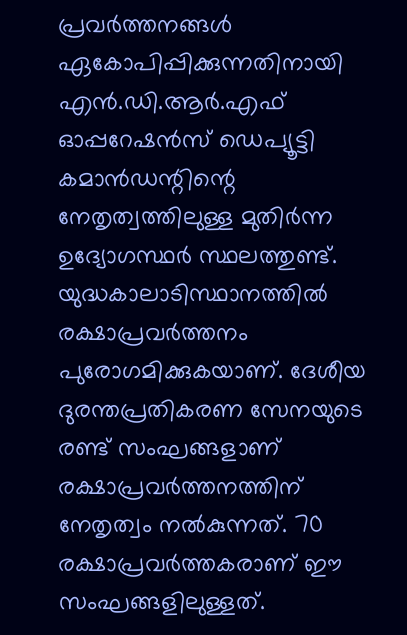പ്രവർത്തനങ്ങൾ ഏകോപിപ്പിക്കുന്നതിനായി എൻ.ഡി.ആർ.എഫ് ഓപ്പറേഷൻസ് ഡെപ്യൂട്ടി കമാൻഡന്റിന്റെ നേതൃത്വത്തിലുള്ള മുതിർന്ന ഉദ്യോഗസ്ഥർ സ്ഥലത്തുണ്ട്.
യുദ്ധകാലാടിസ്ഥാനത്തിൽ രക്ഷാപ്രവർത്തനം പുരോഗമിക്കുകയാണ്. ദേശീയ ദുരന്തപ്രതികരണ സേനയുടെ രണ്ട് സംഘങ്ങളാണ് രക്ഷാപ്രവർത്തനത്തിന് നേതൃത്വം നൽകുന്നത്. 70 രക്ഷാപ്രവർത്തകരാണ് ഈ സംഘങ്ങളിലുള്ളത്.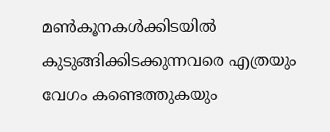മൺകൂനകൾക്കിടയിൽ കുടുങ്ങിക്കിടക്കുന്നവരെ എത്രയും വേഗം കണ്ടെത്തുകയും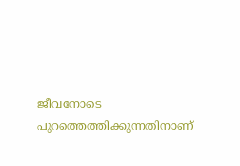ജീവനോടെ പുറത്തെത്തിക്കുന്നതിനാണ്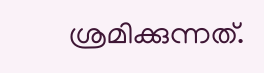ശ്രമിക്കുന്നത്.